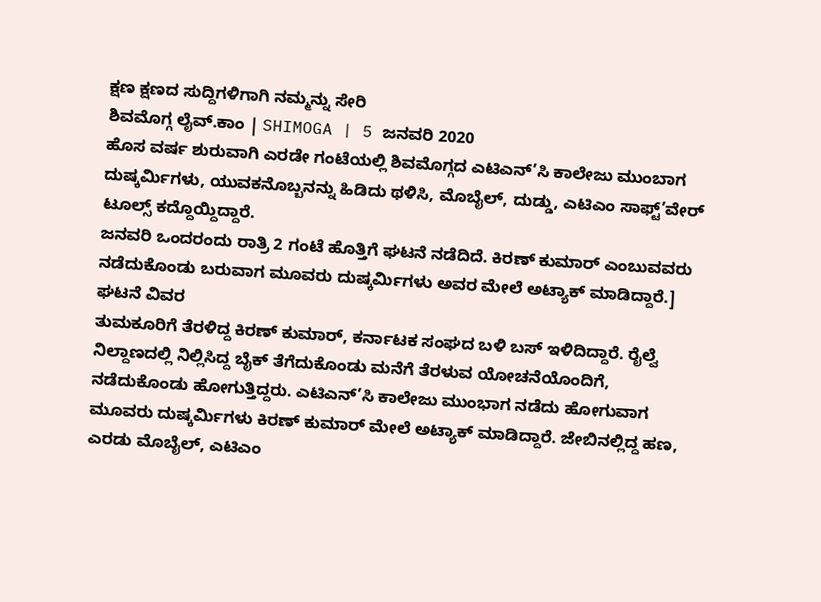ಕ್ಷಣ ಕ್ಷಣದ ಸುದ್ದಿಗಳಿಗಾಗಿ ನಮ್ಮನ್ನು ಸೇರಿ
ಶಿವಮೊಗ್ಗ ಲೈವ್.ಕಾಂ | SHIMOGA | 5 ಜನವರಿ 2020
ಹೊಸ ವರ್ಷ ಶುರುವಾಗಿ ಎರಡೇ ಗಂಟೆಯಲ್ಲಿ ಶಿವಮೊಗ್ಗದ ಎಟಿಎನ್’ಸಿ ಕಾಲೇಜು ಮುಂಬಾಗ ದುಷ್ಕರ್ಮಿಗಳು, ಯುವಕನೊಬ್ಬನನ್ನು ಹಿಡಿದು ಥಳಿಸಿ, ಮೊಬೈಲ್, ದುಡ್ಡು, ಎಟಿಎಂ ಸಾಫ್ಟ್’ವೇರ್ ಟೂಲ್ಸ್ ಕದ್ದೊಯ್ದಿದ್ದಾರೆ.
ಜನವರಿ ಒಂದರಂದು ರಾತ್ರಿ 2 ಗಂಟೆ ಹೊತ್ತಿಗೆ ಘಟನೆ ನಡೆದಿದೆ. ಕಿರಣ್ ಕುಮಾರ್ ಎಂಬುವವರು ನಡೆದುಕೊಂಡು ಬರುವಾಗ ಮೂವರು ದುಷ್ಕರ್ಮಿಗಳು ಅವರ ಮೇಲೆ ಅಟ್ಯಾಕ್ ಮಾಡಿದ್ದಾರೆ.]
ಘಟನೆ ವಿವರ
ತುಮಕೂರಿಗೆ ತೆರಳಿದ್ದ ಕಿರಣ್ ಕುಮಾರ್, ಕರ್ನಾಟಕ ಸಂಘದ ಬಳಿ ಬಸ್ ಇಳಿದಿದ್ದಾರೆ. ರೈಲ್ವೆ ನಿಲ್ದಾಣದಲ್ಲಿ ನಿಲ್ಲಿಸಿದ್ದ ಬೈಕ್ ತೆಗೆದುಕೊಂಡು ಮನೆಗೆ ತೆರಳುವ ಯೋಚನೆಯೊಂದಿಗೆ, ನಡೆದುಕೊಂಡು ಹೋಗುತ್ತಿದ್ದರು. ಎಟಿಎನ್’ಸಿ ಕಾಲೇಜು ಮುಂಭಾಗ ನಡೆದು ಹೋಗುವಾಗ ಮೂವರು ದುಷ್ಕರ್ಮಿಗಳು ಕಿರಣ್ ಕುಮಾರ್ ಮೇಲೆ ಅಟ್ಯಾಕ್ ಮಾಡಿದ್ದಾರೆ. ಜೇಬಿನಲ್ಲಿದ್ದ ಹಣ, ಎರಡು ಮೊಬೈಲ್, ಎಟಿಎಂ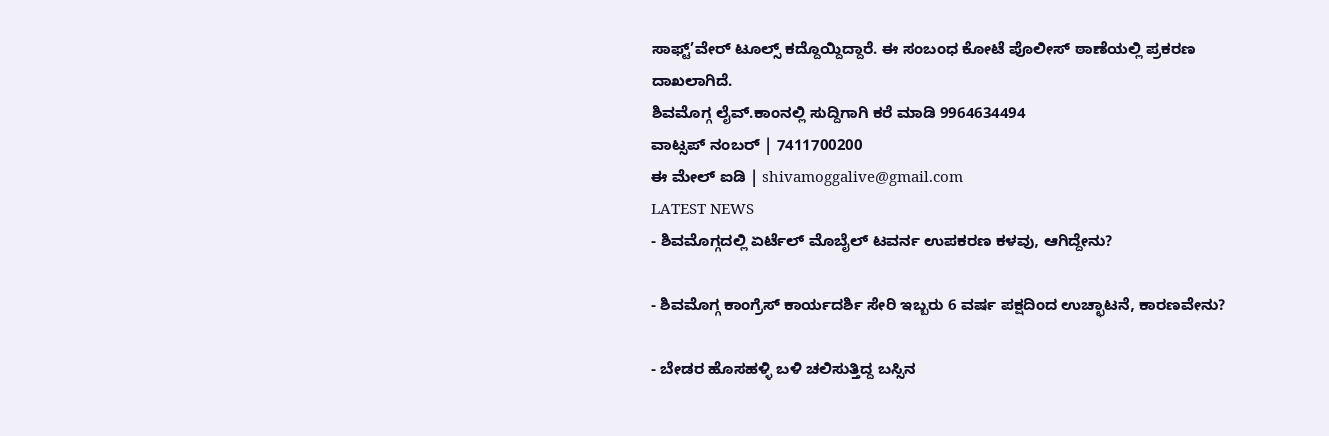ಸಾಫ್ಟ್’ವೇರ್ ಟೂಲ್ಸ್ ಕದ್ದೊಯ್ದಿದ್ದಾರೆ. ಈ ಸಂಬಂಧ ಕೋಟೆ ಪೊಲೀಸ್ ಠಾಣೆಯಲ್ಲಿ ಪ್ರಕರಣ ದಾಖಲಾಗಿದೆ.
ಶಿವಮೊಗ್ಗ ಲೈವ್.ಕಾಂನಲ್ಲಿ ಸುದ್ದಿಗಾಗಿ ಕರೆ ಮಾಡಿ 9964634494
ವಾಟ್ಸಪ್ ನಂಬರ್ | 7411700200
ಈ ಮೇಲ್ ಐಡಿ | shivamoggalive@gmail.com
LATEST NEWS
- ಶಿವಮೊಗ್ಗದಲ್ಲಿ ಏರ್ಟೆಲ್ ಮೊಬೈಲ್ ಟವರ್ನ ಉಪಕರಣ ಕಳವು, ಆಗಿದ್ದೇನು?

- ಶಿವಮೊಗ್ಗ ಕಾಂಗ್ರೆಸ್ ಕಾರ್ಯದರ್ಶಿ ಸೇರಿ ಇಬ್ಬರು 6 ವರ್ಷ ಪಕ್ಷದಿಂದ ಉಚ್ಛಾಟನೆ, ಕಾರಣವೇನು?

- ಬೇಡರ ಹೊಸಹಳ್ಳಿ ಬಳಿ ಚಲಿಸುತ್ತಿದ್ದ ಬಸ್ಸಿನ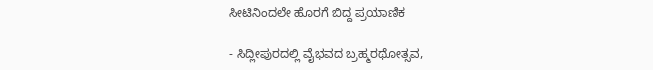ಸೀಟಿನಿಂದಲೇ ಹೊರಗೆ ಬಿದ್ದ ಪ್ರಯಾಣಿಕ

- ಸಿದ್ಲೀಪುರದಲ್ಲಿ ವೈಭವದ ಬ್ರಹ್ಮರಥೋತ್ಸವ,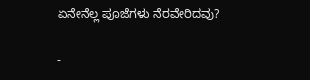ಏನೇನೆಲ್ಲ ಪೂಜೆಗಳು ನೆರವೇರಿದವು?

-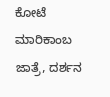ಕೋಟೆ ಮಾರಿಕಾಂಬ ಜಾತ್ರೆ, ದರ್ಶನ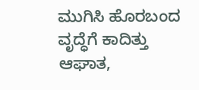ಮುಗಿಸಿ ಹೊರಬಂದ ವೃದ್ಧೆಗೆ ಕಾದಿತ್ತು ಆಘಾತ,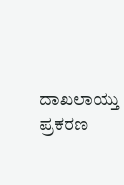ದಾಖಲಾಯ್ತು ಪ್ರಕರಣ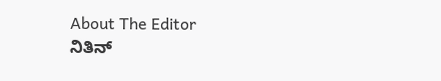About The Editor
ನಿತಿನ್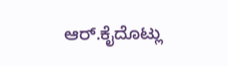ಆರ್.ಕೈದೊಟ್ಲು